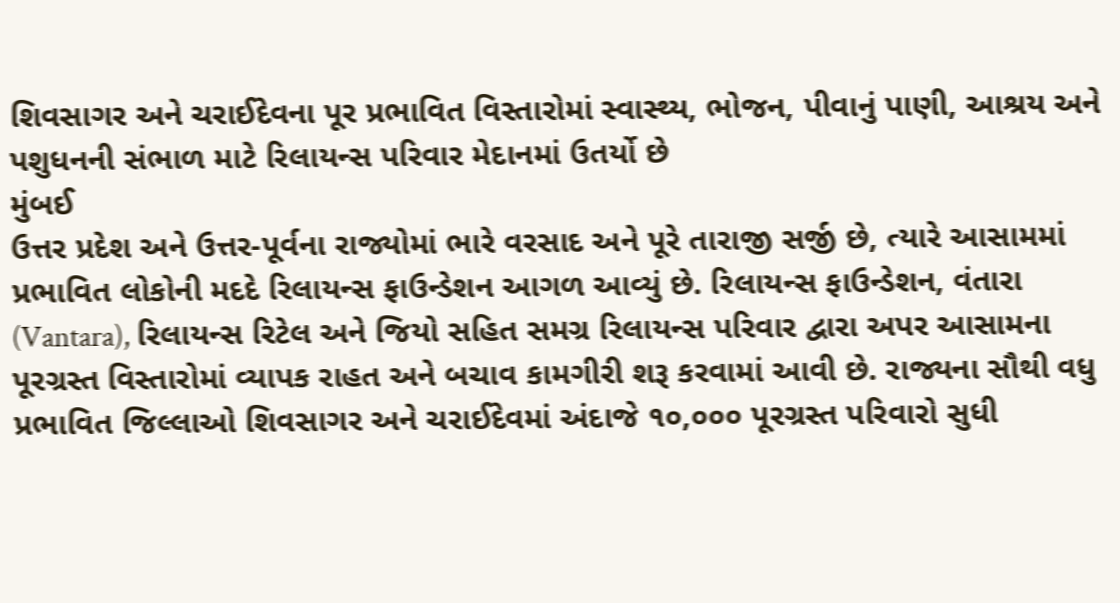શિવસાગર અને ચરાઈદેવના પૂર પ્રભાવિત વિસ્તારોમાં સ્વાસ્થ્ય, ભોજન, પીવાનું પાણી, આશ્રય અને પશુધનની સંભાળ માટે રિલાયન્સ પરિવાર મેદાનમાં ઉતર્યો છે
મુંબઈ
ઉત્તર પ્રદેશ અને ઉત્તર-પૂર્વના રાજ્યોમાં ભારે વરસાદ અને પૂરે તારાજી સર્જી છે, ત્યારે આસામમાં પ્રભાવિત લોકોની મદદે રિલાયન્સ ફાઉન્ડેશન આગળ આવ્યું છે. રિલાયન્સ ફાઉન્ડેશન, વંતારા (Vantara), રિલાયન્સ રિટેલ અને જિયો સહિત સમગ્ર રિલાયન્સ પરિવાર દ્વારા અપર આસામના પૂરગ્રસ્ત વિસ્તારોમાં વ્યાપક રાહત અને બચાવ કામગીરી શરૂ કરવામાં આવી છે. રાજ્યના સૌથી વધુ પ્રભાવિત જિલ્લાઓ શિવસાગર અને ચરાઈદેવમાં અંદાજે ૧૦,૦૦૦ પૂરગ્રસ્ત પરિવારો સુધી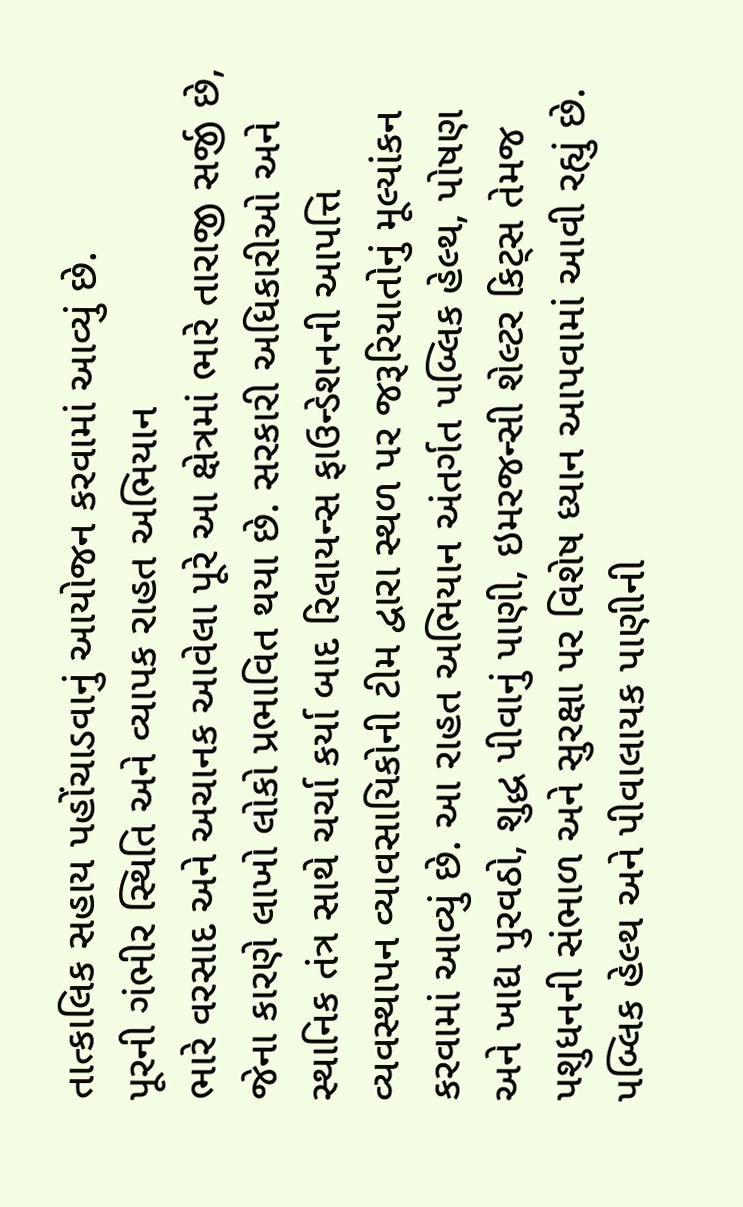તાત્કાલિક સહાય પહોંચાડવાનું આયોજન કરવામાં આવ્યું છે.
પૂરની ગંભીર સ્થિતિ અને વ્યાપક રાહત અભિયાન
ભારે વરસાદ અને અચાનક આવેલા પૂરે આ ક્ષેત્રમાં ભારે તારાજી સર્જી છે, જેના કારણે લાખો લોકો પ્રભાવિત થયા છે. સરકારી અધિકારીઓ અને સ્થાનિક તંત્ર સાથે ચર્ચા કર્યા બાદ રિલાયન્સ ફાઉન્ડેશનની આપત્તિ વ્યવસ્થાપન વ્યાવસાયિકોની ટીમ દ્વારા સ્થળ પર જરૂરિયાતોનું મૂલ્યાંકન કરવામાં આવ્યું છે. આ રાહત અભિયાન અંતર્ગત પબ્લિક હેલ્થ, પોષણ અને ખાદ્ય પુરવઠો, શુદ્ધ પીવાનું પાણી, ઇમરજન્સી શેલ્ટર કિટ્સ તેમજ પશુધનની સંભાળ અને સુરક્ષા પર વિશેષ ધ્યાન આપવામાં આવી રહ્યું છે.
પબ્લિક હેલ્થ અને પીવાલાયક પાણીની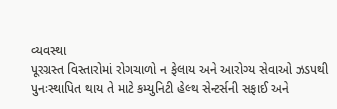વ્યવસ્થા
પૂરગ્રસ્ત વિસ્તારોમાં રોગચાળો ન ફેલાય અને આરોગ્ય સેવાઓ ઝડપથી પુનઃસ્થાપિત થાય તે માટે કમ્યુનિટી હેલ્થ સેન્ટર્સની સફાઈ અને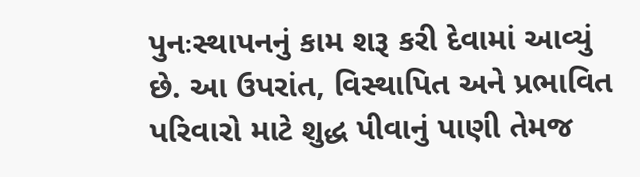પુનઃસ્થાપનનું કામ શરૂ કરી દેવામાં આવ્યું છે. આ ઉપરાંત, વિસ્થાપિત અને પ્રભાવિત પરિવારો માટે શુદ્ધ પીવાનું પાણી તેમજ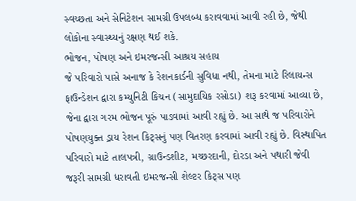સ્વચ્છતા અને સેનિટેશન સામગ્રી ઉપલબ્ધ કરાવવામાં આવી રહી છે, જેથી લોકોના સ્વાસ્થ્યનું રક્ષણ થઈ શકે.
ભોજન, પોષણ અને ઇમરજન્સી આશ્રય સહાય
જે પરિવારો પાસે અનાજ કે રેશનકાર્ડની સુવિધા નથી, તેમના માટે રિલાયન્સ ફાઉન્ડેશન દ્વારા કમ્યુનિટી કિચન (સામુદાયિક રસોડા) શરૂ કરવામાં આવ્યા છે, જેના દ્વારા ગરમ ભોજન પૂરું પાડવામાં આવી રહ્યું છે. આ સાથે જ પરિવારોને પોષણયુક્ત ડ્રાય રેશન કિટ્સનું પણ વિતરણ કરવામાં આવી રહ્યું છે. વિસ્થાપિત પરિવારો માટે તાલપત્રી, ગ્રાઉન્ડશીટ, મચ્છરદાની, દોરડા અને પથારી જેવી જરૂરી સામગ્રી ધરાવતી ઇમરજન્સી શેલ્ટર કિટ્સ પણ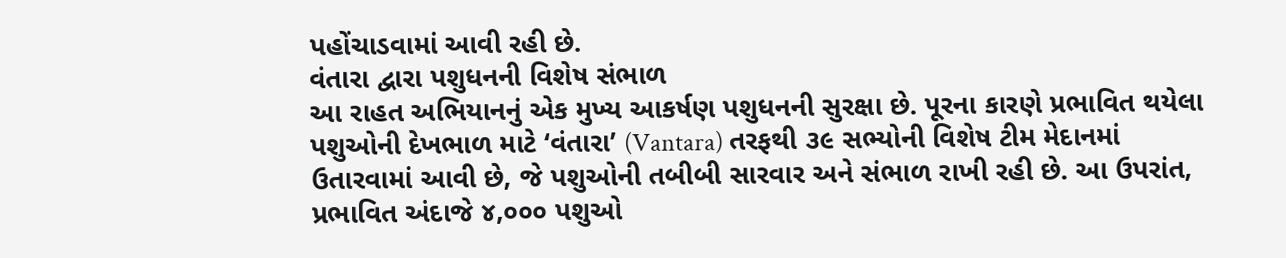પહોંચાડવામાં આવી રહી છે.
વંતારા દ્વારા પશુધનની વિશેષ સંભાળ
આ રાહત અભિયાનનું એક મુખ્ય આકર્ષણ પશુધનની સુરક્ષા છે. પૂરના કારણે પ્રભાવિત થયેલા પશુઓની દેખભાળ માટે ‘વંતારા’ (Vantara) તરફથી ૩૯ સભ્યોની વિશેષ ટીમ મેદાનમાં ઉતારવામાં આવી છે, જે પશુઓની તબીબી સારવાર અને સંભાળ રાખી રહી છે. આ ઉપરાંત, પ્રભાવિત અંદાજે ૪,૦૦૦ પશુઓ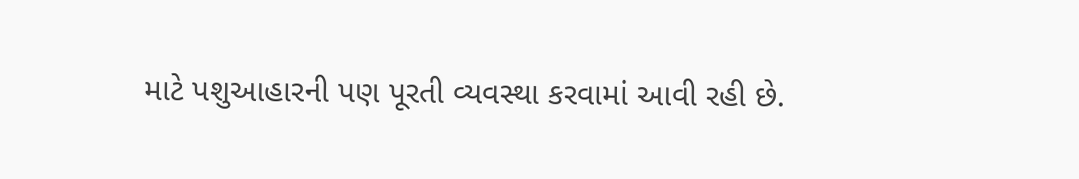માટે પશુઆહારની પણ પૂરતી વ્યવસ્થા કરવામાં આવી રહી છે.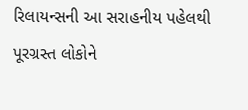રિલાયન્સની આ સરાહનીય પહેલથી પૂરગ્રસ્ત લોકોને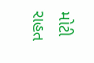મોટી રાહત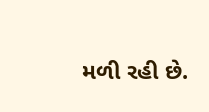મળી રહી છે.